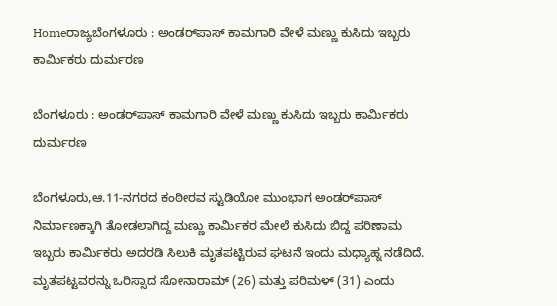Homeರಾಜ್ಯಬೆಂಗಳೂರು : ಅಂಡರ್‌ಪಾಸ್‌‍ ಕಾಮಗಾರಿ ವೇಳೆ ಮಣ್ಣು ಕುಸಿದು ಇಬ್ಬರು ಕಾರ್ಮಿಕರು ದುರ್ಮರಣ

ಬೆಂಗಳೂರು : ಅಂಡರ್‌ಪಾಸ್‌‍ ಕಾಮಗಾರಿ ವೇಳೆ ಮಣ್ಣು ಕುಸಿದು ಇಬ್ಬರು ಕಾರ್ಮಿಕರು ದುರ್ಮರಣ

ಬೆಂಗಳೂರು,ಆ.11-ನಗರದ ಕಂಠೀರವ ಸ್ಟುಡಿಯೋ ಮುಂಭಾಗ ಅಂಡರ್‌ಪಾಸ್‌‍ ನಿರ್ಮಾಣಕ್ಕಾಗಿ ತೋಡಲಾಗಿದ್ದ ಮಣ್ಣು ಕಾರ್ಮಿಕರ ಮೇಲೆ ಕುಸಿದು ಬಿದ್ದ ಪರಿಣಾಮ ಇಬ್ಬರು ಕಾರ್ಮಿಕರು ಅದರಡಿ ಸಿಲುಕಿ ಮೃತಪಟ್ಟಿರುವ ಘಟನೆ ಇಂದು ಮಧ್ಯಾಹ್ನ ನಡೆದಿದೆ. ಮೃತಪಟ್ಟವರನ್ನು ಒರಿಸ್ಸಾದ ಸೋನಾರಾಮ್‌ (26) ಮತ್ತು ಪರಿಮಳ್‌ (31) ಎಂದು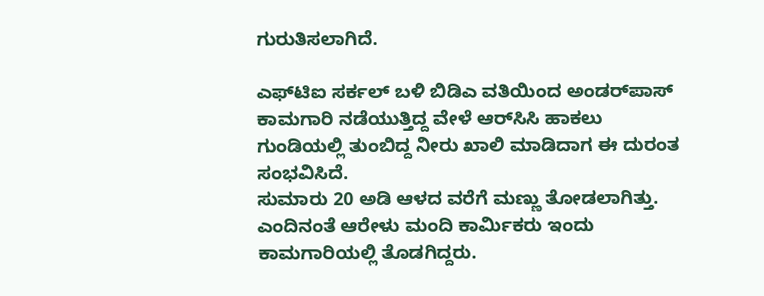ಗುರುತಿಸಲಾಗಿದೆ.

ಎಫ್‌ಟಿಐ ಸರ್ಕಲ್‌ ಬಳಿ ಬಿಡಿಎ ವತಿಯಿಂದ ಅಂಡರ್‌ಪಾಸ್‌‍ ಕಾಮಗಾರಿ ನಡೆಯುತ್ತಿದ್ದ ವೇಳೆ ಆರ್‌ಸಿಸಿ ಹಾಕಲು ಗುಂಡಿಯಲ್ಲಿ ತುಂಬಿದ್ದ ನೀರು ಖಾಲಿ ಮಾಡಿದಾಗ ಈ ದುರಂತ ಸಂಭವಿಸಿದೆ.
ಸುಮಾರು 20 ಅಡಿ ಆಳದ ವರೆಗೆ ಮಣ್ಣು ತೋಡಲಾಗಿತ್ತು. ಎಂದಿನಂತೆ ಆರೇಳು ಮಂದಿ ಕಾರ್ಮಿಕರು ಇಂದು ಕಾಮಗಾರಿಯಲ್ಲಿ ತೊಡಗಿದ್ದರು.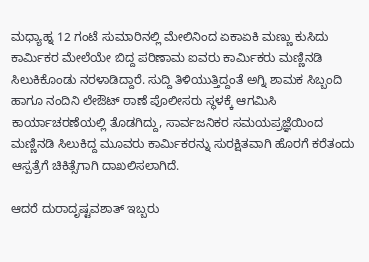ಮಧ್ಯಾಹ್ನ 12 ಗಂಟೆ ಸುಮಾರಿನಲ್ಲಿ ಮೇಲಿನಿಂದ ಏಕಾಏಕಿ ಮಣ್ಣು ಕುಸಿದು ಕಾರ್ಮಿಕರ ಮೇಲೆಯೇ ಬಿದ್ದ ಪರಿಣಾಮ ಐವರು ಕಾರ್ಮಿಕರು ಮಣ್ಣಿನಡಿ ಸಿಲುಕಿಕೊಂಡು ನರಳಾಡಿದ್ದಾರೆ. ಸುದ್ದಿ ತಿಳಿಯುತ್ತಿದ್ದಂತೆ ಅಗ್ನಿ ಶಾಮಕ ಸಿಬ್ಬಂದಿ ಹಾಗೂ ನಂದಿನಿ ಲೇಔಟ್‌ ಠಾಣೆ ಪೊಲೀಸರು ಸ್ಥಳಕ್ಕೆ ಆಗಮಿಸಿ ಕಾರ್ಯಾಚರಣೆಯಲ್ಲಿ ತೊಡಗಿದ್ದು, ಸಾರ್ವಜನಿಕರ ಸಮಯಪ್ರಜ್ಞೆಯಿಂದ ಮಣ್ಣಿನಡಿ ಸಿಲುಕಿದ್ದ ಮೂವರು ಕಾರ್ಮಿಕರನ್ನು ಸುರಕ್ಷಿತವಾಗಿ ಹೊರಗೆ ಕರೆತಂದು ಆಸ್ಪತ್ರೆಗೆ ಚಿಕಿತ್ಸೆಗಾಗಿ ದಾಖಲಿಸಲಾಗಿದೆ.

ಆದರೆ ದುರಾದೃಷ್ಟವಶಾತ್‌ ಇಬ್ಬರು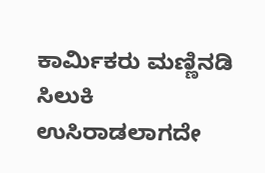ಕಾರ್ಮಿಕರು ಮಣ್ಣಿನಡಿ ಸಿಲುಕಿ ಉಸಿರಾಡಲಾಗದೇ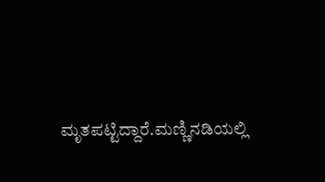ಮೃತಪಟ್ಟಿದ್ದಾರೆ.ಮಣ್ಣಿನಡಿಯಲ್ಲಿ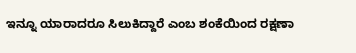ಇನ್ನೂ ಯಾರಾದರೂ ಸಿಲುಕಿದ್ದಾರೆ ಎಂಬ ಶಂಕೆಯಿಂದ ರಕ್ಷಣಾ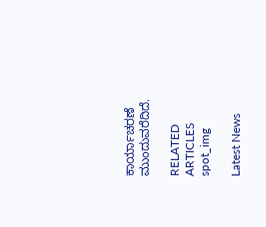ಕಾರ್ಯಾಚರಣೆ ಮುಂದುವರೆದಿದೆ.

RELATED ARTICLES
spot_img

Latest News